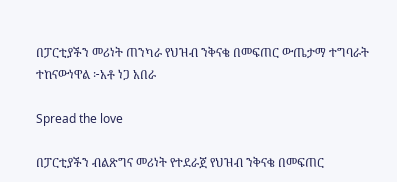በፓርቲያችን መሪነት ጠንካራ የህዝብ ንቅናቄ በመፍጠር ውጤታማ ተግባራት ተከናውነዋል ፦አቶ ነጋ አበራ

Spread the love

በፓርቲያችን ብልጽግና መሪነት የተደራጀ የህዝብ ንቅናቄ በመፍጠር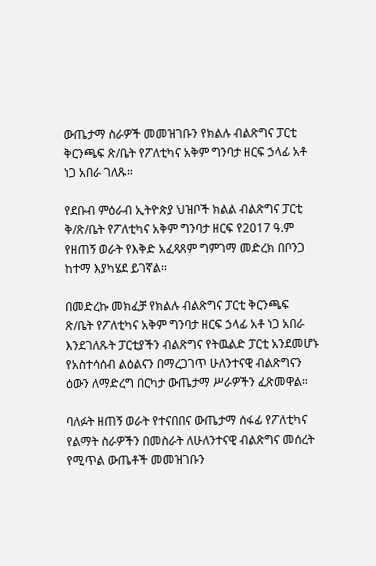ውጤታማ ስራዎች መመዝገቡን የክልሉ ብልጽግና ፓርቲ ቅርንጫፍ ጽ/ቤት የፖለቲካና አቅም ግንባታ ዘርፍ ኃላፊ አቶ ነጋ አበራ ገለጹ።

የደቡብ ምዕራብ ኢትዮጵያ ህዝቦች ክልል ብልጽግና ፓርቲ ቅ/ጽ/ቤት የፖለቲካና አቅም ግንባታ ዘርፍ የ2017 ዓ.ም የዘጠኝ ወራት የእቅድ አፈጻጸም ግምገማ መድረክ በቦንጋ ከተማ እያካሄደ ይገኛል፡፡

በመድረኩ መክፈቻ የክልሉ ብልጽግና ፓርቲ ቅርንጫፍ ጽ/ቤት የፖለቲካና አቅም ግንባታ ዘርፍ ኃላፊ አቶ ነጋ አበራ እንደገለጹት ፓርቲያችን ብልጽግና የትዉልድ ፓርቲ አንደመሆኑ የአስተሳሰብ ልዕልናን በማረጋገጥ ሁለንተናዊ ብልጽግናን ዕውን ለማድረግ በርካታ ውጤታማ ሥራዎችን ፈጽመዋል።

ባለፉት ዘጠኝ ወራት የተናበበና ውጤታማ ሰፋፊ የፖለቲካና የልማት ስራዎችን በመስራት ለሁለንተናዊ ብልጽግና መሰረት የሚጥል ውጤቶች መመዝገቡን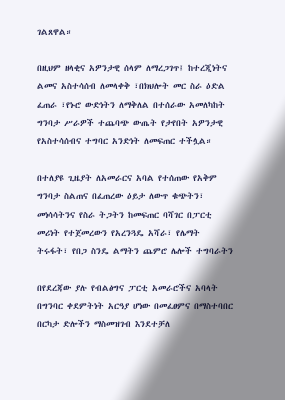ገልጸዋል።

በዚህም ዘላቂና አዎንታዊ ሰላም ለማረጋገጥ፤ ከተረጂነትና ልመና አስተሳሰብ ለመላቀቅ ፣በክህሎት መር ስራ ዕድል ፈጠራ ፣የኑሮ ውድነትን ለማቅለል በተሰራው አመለካከት ግንባታ ሥራዎች ተጨባጭ ውጤት የታየበት አዎንታዊ የአስተሳሰብና ተግባር አንድነት ለመፍጠር ተችሏል።

በተለያዩ ጊዜያት ለአመራርና አባል የተሰጠው የአቅም ግንባታ ስልጠና በፈጠረው ዕይታ ለውጥ ቁጭትን፣ መነሳሳትንና የስራ ትጋትን ከመፍጠር ባሻገር በፓርቲ መሪነት የተጀመረውን የአረንጓዴ አሻራ፣ የሌማት ትሩፋት፣ የበጋ ስንዴ ልማትን ጨምሮ ሌሎች ተግባራትን

በየደረጃው ያሉ የብልፅግና ፓርቲ አመራሮችና አባላት በግንባር ቀደምትነት አርዓያ ሆነው በመፈፀምና በማስተባበር በርካታ ድሎችን ማስመዝገብ እንደተቻለ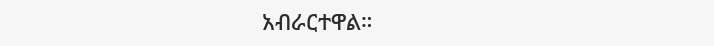አብራርተዋል።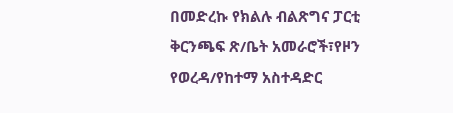በመድረኩ የክልሉ ብልጽግና ፓርቲ ቅርንጫፍ ጽ/ቤት አመራሮች፣የዞን የወረዳ/የከተማ አስተዳድር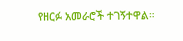የዘርፉ አመራሮች ተገኝተዋል።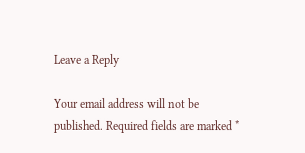Leave a Reply

Your email address will not be published. Required fields are marked *